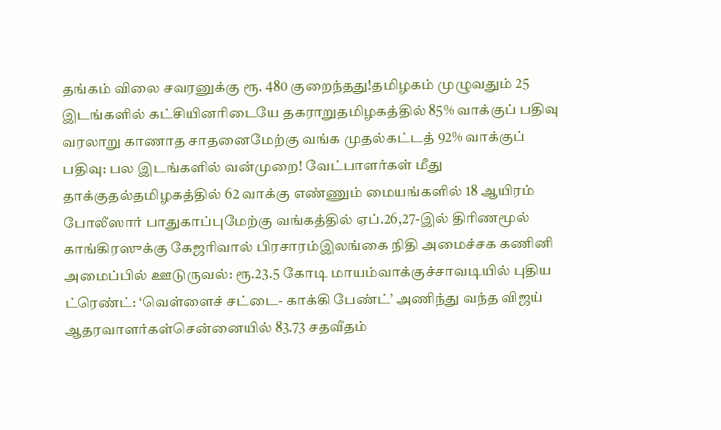தங்கம் விலை சவரனுக்கு ரூ. 480 குறைந்தது!தமிழகம் முழுவதும் 25 இடங்களில் கட்சியினரிடையே தகராறுதமிழகத்தில் 85% வாக்குப் பதிவு வரலாறு காணாத சாதனைமேற்கு வங்க முதல்கட்டத் 92% வாக்குப் பதிவு: பல இடங்களில் வன்முறை! வேட்பாளர்கள் மீது தாக்குதல்தமிழகத்தில் 62 வாக்கு எண்ணும் மையங்களில் 18 ஆயிரம் போலீஸார் பாதுகாப்புமேற்கு வங்கத்தில் ஏப்.26,27-இல் திரிணமூல் காங்கிரஸுக்கு கேஜரிவால் பிரசாரம்இலங்கை நிதி அமைச்சக கணினி அமைப்பில் ஊடுருவல்: ரூ.23.5 கோடி மாயம்வாக்குச்சாவடியில் புதிய ட்ரெண்ட்: ‘வெள்ளைச் சட்டை- காக்கி பேண்ட்’ அணிந்து வந்த விஜய் ஆதரவாளர்கள்சென்னையில் 83.73 சதவீதம்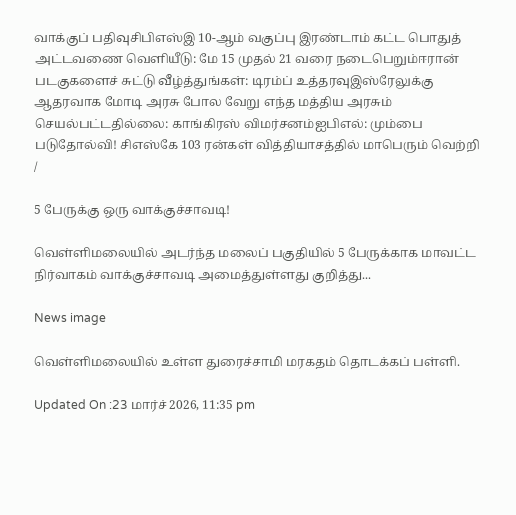வாக்குப் பதிவுசிபிஎஸ்இ 10-ஆம் வகுப்பு இரண்டாம் கட்ட பொதுத் அட்டவணை வெளியீடு: மே 15 முதல் 21 வரை நடைபெறும்ஈரான் படகுகளைச் சுட்டு வீழ்த்துங்கள்: டிரம்ப் உத்தரவுஇஸ்ரேலுக்கு ஆதரவாக மோடி அரசு போல வேறு எந்த மத்திய அரசும் செயல்பட்டதில்லை: காங்கிரஸ் விமர்சனம்ஐபிஎல்: மும்பை படுதோல்வி! சிஎஸ்கே 103 ரன்கள் வித்தியாசத்தில் மாபெரும் வெற்றி
/

5 பேருக்கு ஒரு வாக்குச்சாவடி!

வெள்ளிமலையில் அடர்ந்த மலைப் பகுதியில் 5 பேருக்காக மாவட்ட நிர்வாகம் வாக்குச்சாவடி அமைத்துள்ளது குறித்து...

News image

வெள்ளிமலையில் உள்ள துரைச்சாமி மரகதம் தொடக்கப் பள்ளி.

Updated On :23 மார்ச் 2026, 11:35 pm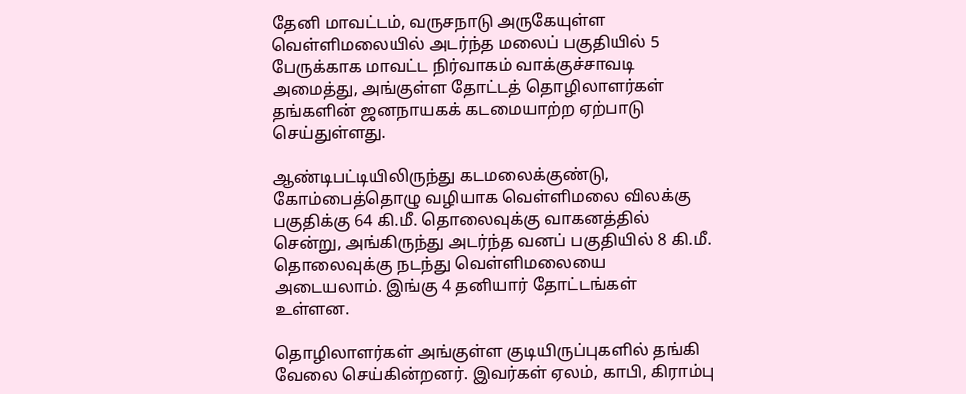தேனி மாவட்டம், வருசநாடு அருகேயுள்ள வெள்ளிமலையில் அடர்ந்த மலைப் பகுதியில் 5 பேருக்காக மாவட்ட நிர்வாகம் வாக்குச்சாவடி அமைத்து, அங்குள்ள தோட்டத் தொழிலாளர்கள் தங்களின் ஜனநாயகக் கடமையாற்ற ஏற்பாடு செய்துள்ளது.

ஆண்டிபட்டியிலிருந்து கடமலைக்குண்டு, கோம்பைத்தொழு வழியாக வெள்ளிமலை விலக்கு பகுதிக்கு 64 கி.மீ. தொலைவுக்கு வாகனத்தில் சென்று, அங்கிருந்து அடர்ந்த வனப் பகுதியில் 8 கி.மீ. தொலைவுக்கு நடந்து வெள்ளிமலையை அடையலாம். இங்கு 4 தனியார் தோட்டங்கள் உள்ளன.

தொழிலாளர்கள் அங்குள்ள குடியிருப்புகளில் தங்கி வேலை செய்கின்றனர். இவர்கள் ஏலம், காபி, கிராம்பு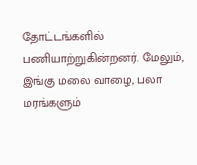தோட்டங்களில் பணியாற்றுகின்றனர். மேலும், இங்கு மலை வாழை, பலா மரங்களும்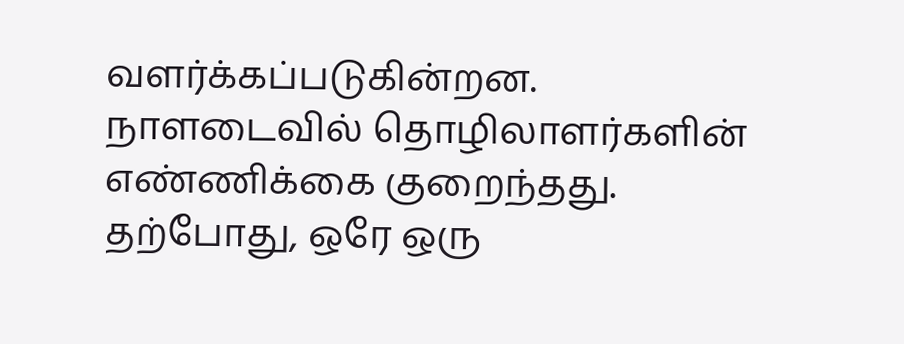வளர்க்கப்படுகின்றன. நாளடைவில் தொழிலாளர்களின் எண்ணிக்கை குறைந்தது. தற்போது, ஒரே ஒரு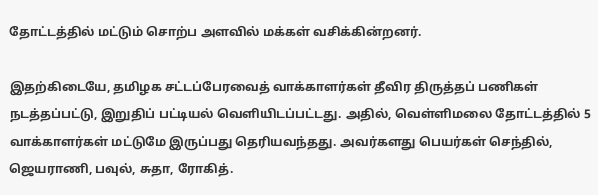தோட்டத்தில் மட்டும் சொற்ப அளவில் மக்கள் வசிக்கின்றனர்.

இதற்கிடையே, தமிழக சட்டப்பேரவைத் வாக்காளர்கள் தீவிர திருத்தப் பணிகள் நடத்தப்பட்டு, இறுதிப் பட்டியல் வெளியிடப்பட்டது. அதில், வெள்ளிமலை தோட்டத்தில் 5 வாக்காளர்கள் மட்டுமே இருப்பது தெரியவந்தது. அவர்களது பெயர்கள் செந்தில், ஜெயராணி, பவுல், சுதா, ரோகித்.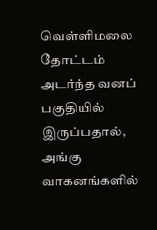வெள்ளிமலை தோட்டம் அடர்ந்த வனப் பகுதியில் இருப்பதால், அங்கு வாகனங்களில்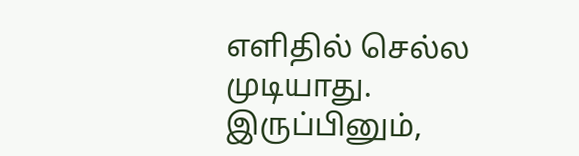எளிதில் செல்ல முடியாது. இருப்பினும்,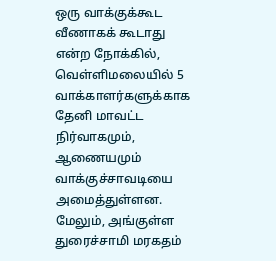ஒரு வாக்குக்கூட வீணாகக் கூடாது என்ற நோக்கில், வெள்ளிமலையில் 5 வாக்காளர்களுக்காக தேனி மாவட்ட நிர்வாகமும், ஆணையமும் வாக்குச்சாவடியை அமைத்துள்ளன. மேலும், அங்குள்ள துரைச்சாமி மரகதம்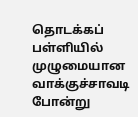தொடக்கப் பள்ளியில் முழுமையான வாக்குச்சாவடி போன்று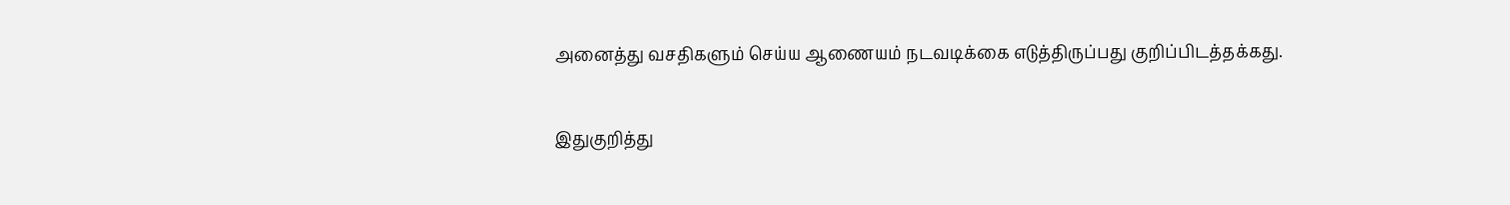அனைத்து வசதிகளும் செய்ய ஆணையம் நடவடிக்கை எடுத்திருப்பது குறிப்பிடத்தக்கது.

இதுகுறித்து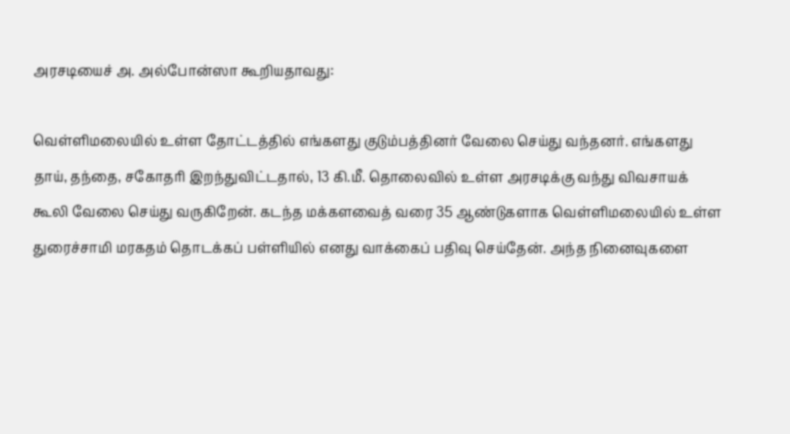அரசடியைச் அ. அல்போன்ஸா கூறியதாவது:

வெள்ளிமலையில் உள்ள தோட்டத்தில் எங்களது குடும்பத்தினர் வேலை செய்து வந்தனர். எங்களது தாய், தந்தை, சகோதரி இறந்துவிட்டதால், 13 கி.மீ. தொலைவில் உள்ள அரசடிக்கு வந்து விவசாயக் கூலி வேலை செய்து வருகிறேன். கடந்த மக்களவைத் வரை 35 ஆண்டுகளாக வெள்ளிமலையில் உள்ள துரைச்சாமி மரகதம் தொடக்கப் பள்ளியில் எனது வாக்கைப் பதிவு செய்தேன். அந்த நினைவுகளை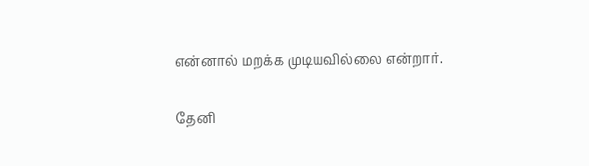என்னால் மறக்க முடியவில்லை என்றார்.

தேனி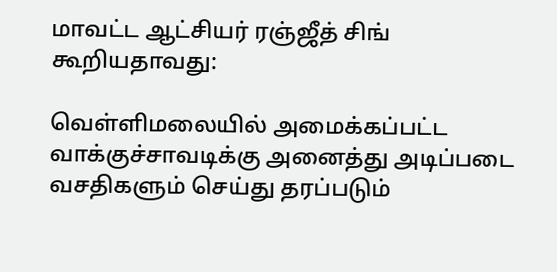மாவட்ட ஆட்சியர் ரஞ்ஜீத் சிங் கூறியதாவது:

வெள்ளிமலையில் அமைக்கப்பட்ட வாக்குச்சாவடிக்கு அனைத்து அடிப்படை வசதிகளும் செய்து தரப்படும்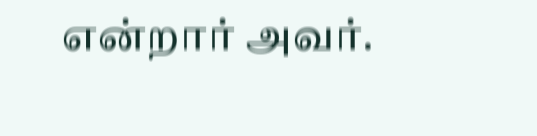என்றார் அவர்.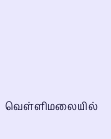வெள்ளிமலையில்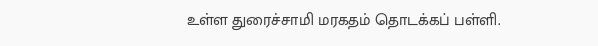உள்ள துரைச்சாமி மரகதம் தொடக்கப் பள்ளி.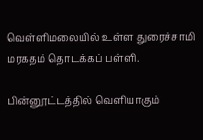வெள்ளிமலையில் உள்ள துரைச்சாமி மரகதம் தொடக்கப் பள்ளி.

பின்னூட்டத்தில் வெளியாகும்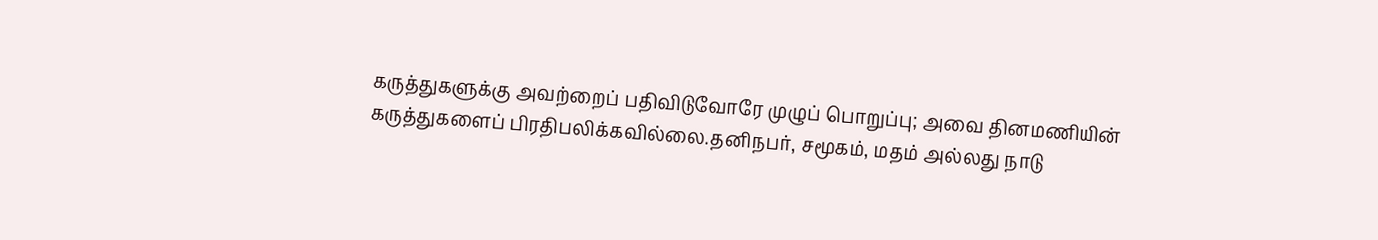கருத்துகளுக்கு அவற்றைப் பதிவிடுவோரே முழுப் பொறுப்பு; அவை தினமணியின் கருத்துகளைப் பிரதிபலிக்கவில்லை.தனிநபர், சமூகம், மதம் அல்லது நாடு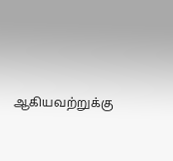ஆகியவற்றுக்கு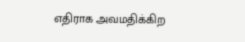எதிராக அவமதிக்கிற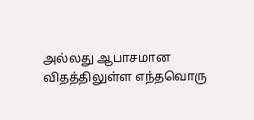அல்லது ஆபாசமான விதத்திலுள்ள எந்தவொரு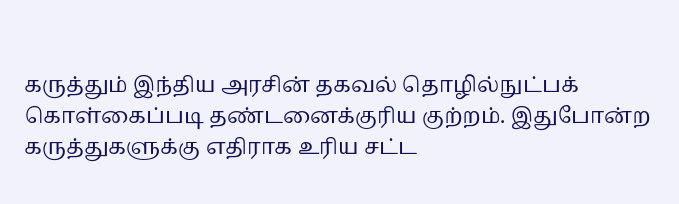கருத்தும் இந்திய அரசின் தகவல் தொழில்நுட்பக் கொள்கைப்படி தண்டனைக்குரிய குற்றம். இதுபோன்ற கருத்துகளுக்கு எதிராக உரிய சட்ட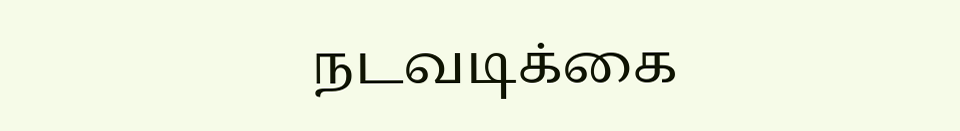நடவடிக்கை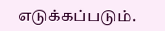எடுக்கப்படும்.